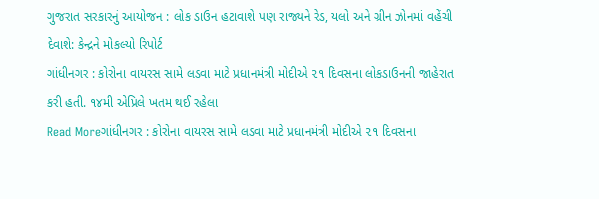ગુજરાત સરકારનું આયોજન : લોક ડાઉન હટાવાશે પણ રાજ્યને રેડ, યલો અને ગ્રીન ઝોનમાં વહેંચી દેવાશે: કેન્દ્રને મોકલ્યો રિપોર્ટ
ગાંધીનગર : કોરોના વાયરસ સામે લડવા માટે પ્રધાનમંત્રી મોદીએ ૨૧ દિવસના લોકડાઉનની જાહેરાત કરી હતી. ૧૪મી એપ્રિલે ખતમ થઈ રહેલા
Read Moreગાંધીનગર : કોરોના વાયરસ સામે લડવા માટે પ્રધાનમંત્રી મોદીએ ૨૧ દિવસના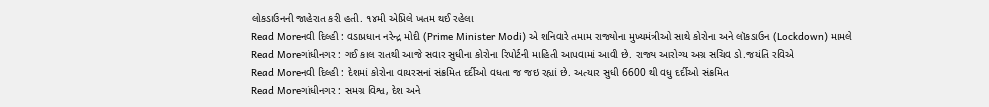લોકડાઉનની જાહેરાત કરી હતી. ૧૪મી એપ્રિલે ખતમ થઈ રહેલા
Read Moreનવી દિલ્હી : વડાપ્રધાન નરેન્દ્ર મોદી (Prime Minister Modi) એ શનિવારે તમામ રાજ્યોના મુખ્યમંત્રીઓ સાથે કોરોના અને લૉકડાઉન (Lockdown) મામલે
Read Moreગાંધીનગર : ગઈ કાલ રાતથી આજે સવાર સુધીના કોરોના રિપોર્ટની માહિતી આપવામાં આવી છે. રાજ્ય આરોગ્ય અગ્ર સચિવ ડો.જયંતિ રવિએ
Read Moreનવી દિલ્હી : દેશમાં કોરોના વાયરસનાં સંક્રમિત દર્દીઓ વધતા જ જઇ રહ્યાં છે. અત્યાર સુધી 6600 થી વધુ દર્દીઓ સંક્રમિત
Read Moreગાંધીનગર : સમગ્ર વિશ્વ, દેશ અને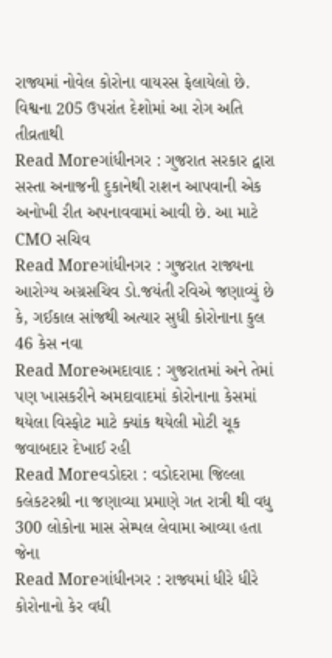રાજ્યમાં નોવેલ કોરોના વાયરસ ફેલાયેલો છે. વિશ્વના 205 ઉપરાંત દેશોમાં આ રોગ અતિ તીવ્રતાથી
Read Moreગાંધીનગર : ગુજરાત સરકાર દ્વારા સસ્તા અનાજની દુકાનેથી રાશન આપવાની એક અનોખી રીત અપનાવવામાં આવી છે. આ માટે CMO સચિવ
Read Moreગાંધીનગર : ગુજરાત રાજ્યના આરોગ્ય અગ્રસચિવ ડો.જયંતી રવિએ જણાવ્યું છે કે, ગઈકાલ સાંજથી અત્યાર સુધી કોરોનાના કુલ 46 કેસ નવા
Read Moreઅમદાવાદ : ગુજરાતમાં અને તેમાં પણ ખાસકરીને અમદાવાદમાં કોરોનાના કેસમાં થયેલા વિસ્ફોટ માટે ક્યાંક થયેલી મોટી ચૂક જવાબદાર દેખાઈ રહી
Read Moreવડોદરા : વડોદરામા જિલ્લા કલેકટરશ્રી ના જણાવ્યા પ્રમાણે ગત રાત્રી થી વધુ 300 લોકોના માસ સેમ્પલ લેવામા આવ્યા હતા જેના
Read Moreગાંધીનગર : રાજ્યમાં ધીરે ધીરે કોરોનાનો કેર વધી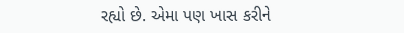રહ્યો છે. એમા પણ ખાસ કરીને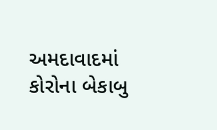અમદાવાદમાં કોરોના બેકાબુ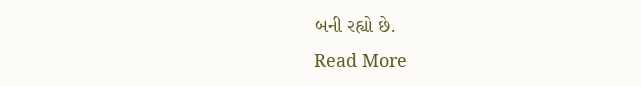બની રહ્યો છે.
Read More